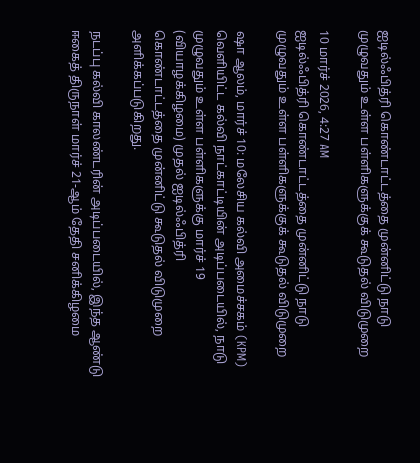ஐடில்ஃபித்ரி கொண்டாட்டத்தை முன்னிட்டு நாடு முழுவதும் உள்ள பள்ளிகளுக்குக் கூடுதல் விடுமுறை

10 மார்ச் 2026, 4:27 AM
ஐடில்ஃபித்ரி கொண்டாட்டத்தை முன்னிட்டு நாடு முழுவதும் உள்ள பள்ளிகளுக்குக் கூடுதல் விடுமுறை

ஷா ஆலம், மார்ச் 10: மலேசிய கல்வி அமைச்சகம் (KPM) வெளியிட்ட கல்வி நாட்காட்டியின் அடிப்படையில், நாடு முழுவதும் உள்ள பள்ளிகளுக்கு மார்ச் 19 (வியாழக்கிழமை) முதல் ஐடில்ஃபித்ரி கொண்டாட்டத்தை முன்னிட்டு கூடுதல் விடுமுறை அளிக்கப்படுகிறது.

நடப்பு கல்வி காலண்டரின் அடிப்படையில், இந்த ஆண்டு ஈகைத் திருநாள் மார்ச் 21-ஆம் தேதி சனிக்கிழமை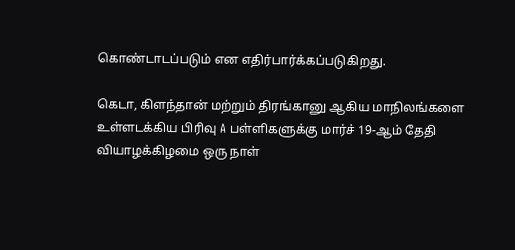கொண்டாடப்படும் என எதிர்பார்க்கப்படுகிறது.

கெடா, கிளந்தான் மற்றும் திரங்கானு ஆகிய மாநிலங்களை உள்ளடக்கிய பிரிவு A பள்ளிகளுக்கு மார்ச் 19-ஆம் தேதி வியாழக்கிழமை ஒரு நாள்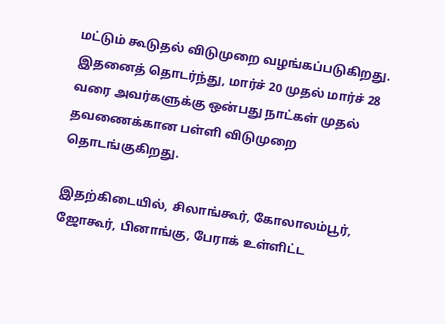மட்டும் கூடுதல் விடுமுறை வழங்கப்படுகிறது. இதனைத் தொடர்ந்து, மார்ச் 20 முதல் மார்ச் 28 வரை அவர்களுக்கு ஒன்பது நாட்கள் முதல் தவணைக்கான பள்ளி விடுமுறை தொடங்குகிறது.

இதற்கிடையில், சிலாங்கூர், கோலாலம்பூர், ஜோகூர், பினாங்கு, பேராக் உள்ளிட்ட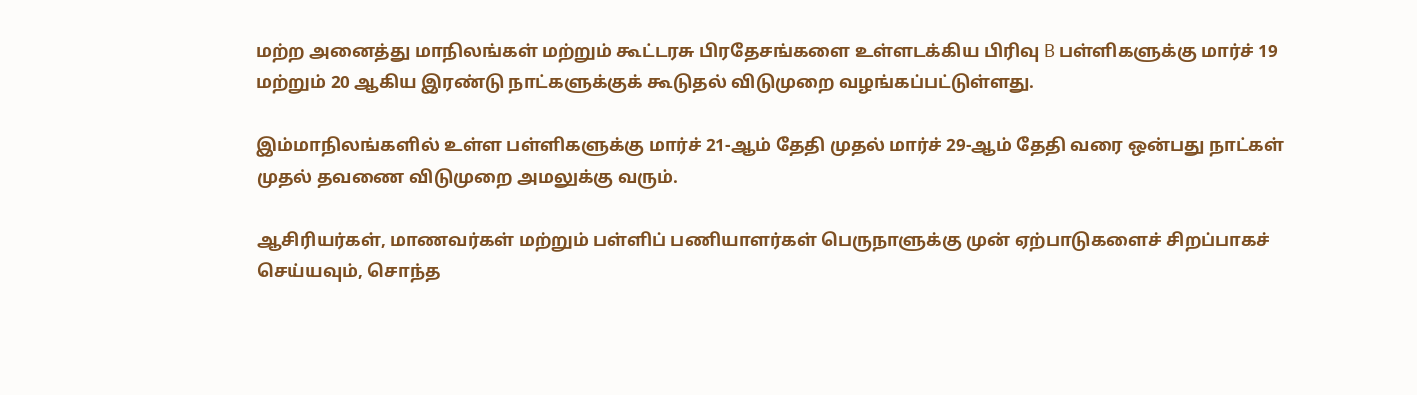மற்ற அனைத்து மாநிலங்கள் மற்றும் கூட்டரசு பிரதேசங்களை உள்ளடக்கிய பிரிவு B பள்ளிகளுக்கு மார்ச் 19 மற்றும் 20 ஆகிய இரண்டு நாட்களுக்குக் கூடுதல் விடுமுறை வழங்கப்பட்டுள்ளது.

இம்மாநிலங்களில் உள்ள பள்ளிகளுக்கு மார்ச் 21-ஆம் தேதி முதல் மார்ச் 29-ஆம் தேதி வரை ஒன்பது நாட்கள் முதல் தவணை விடுமுறை அமலுக்கு வரும்.

ஆசிரியர்கள், மாணவர்கள் மற்றும் பள்ளிப் பணியாளர்கள் பெருநாளுக்கு முன் ஏற்பாடுகளைச் சிறப்பாகச் செய்யவும், சொந்த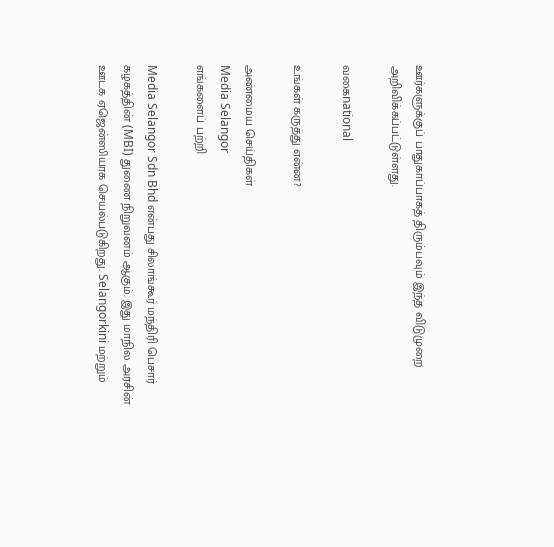ஊர்களுக்குப் பாதுகாப்பாகத் திரும்பவும் இந்த விடுமுறை அறிவிக்கப்பட்டுள்ளது.

வகைnational

உங்கள் கருத்து என்ன?

அண்மைய செய்திகள்
Media Selangor
எங்களைப் பற்றி

Media Selangor Sdn Bhd என்பது சிலாங்கூர் மந்திரி பெசார் கழகத்தின் (MBI) துணை நிறுவனம் ஆகும். இது மாநில அரசின் ஊடக ஏஜென்ஸியாக செயல்படுகிறது. Selangorkini மற்றும்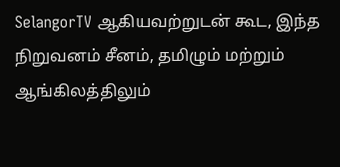SelangorTV ஆகியவற்றுடன் கூட, இந்த நிறுவனம் சீனம், தமிழும் மற்றும் ஆங்கிலத்திலும்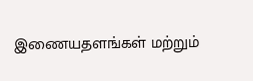இணையதளங்கள் மற்றும்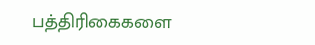பத்திரிகைகளை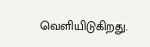வெளியிடுகிறது.